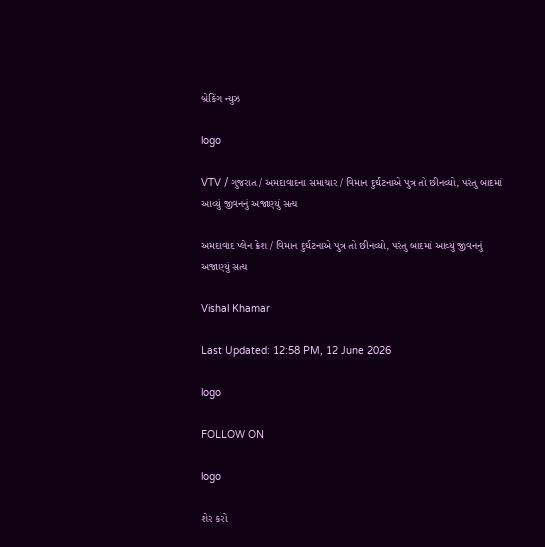બ્રેકિંગ ન્યુઝ

logo

VTV / ગુજરાત / અમદાવાદના સમાચાર / વિમાન દુર્ઘટનાએ પુત્ર તો છીનવ્યો, પરંતુ બાદમાં આવ્યું જીવનનું અજાણ્યું સત્ય

અમદાવાદ પ્લેન ક્રેશ / વિમાન દુર્ઘટનાએ પુત્ર તો છીનવ્યો, પરંતુ બાદમાં આવ્યું જીવનનું અજાણ્યું સત્ય

Vishal Khamar

Last Updated: 12:58 PM, 12 June 2026

logo

FOLLOW ON

logo

શેર કરો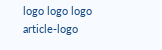logo logo logo
article-logo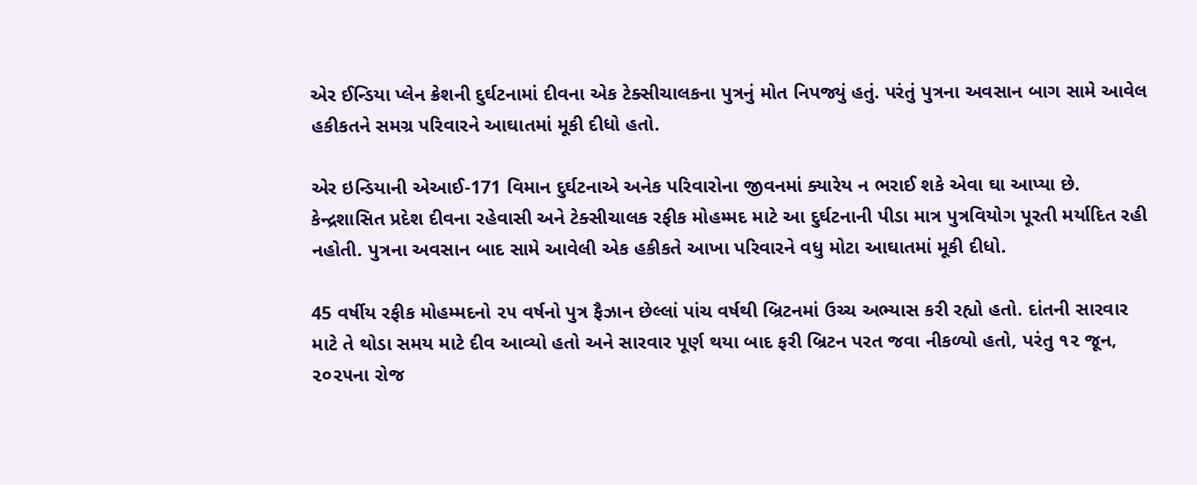એર ઈન્ડિયા પ્લેન ક્રેશની દુર્ઘટનામાં દીવના એક ટેક્સીચાલકના પુત્રનું મોત નિપજ્યું હતું. પરંતું પુત્રના અવસાન બાગ સામે આવેલ હકીકતને સમગ્ર પરિવારને આઘાતમાં મૂકી દીધો હતો.

એર ઇન્ડિયાની એઆઈ-171 વિમાન દુર્ઘટનાએ અનેક પરિવારોના જીવનમાં ક્યારેય ન ભરાઈ શકે એવા ઘા આપ્યા છે. કેન્દ્રશાસિત પ્રદેશ દીવના રહેવાસી અને ટેક્સીચાલક રફીક મોહમ્મદ માટે આ દુર્ઘટનાની પીડા માત્ર પુત્રવિયોગ પૂરતી મર્યાદિત રહી નહોતી. પુત્રના અવસાન બાદ સામે આવેલી એક હકીકતે આખા પરિવારને વધુ મોટા આઘાતમાં મૂકી દીધો.

45 વર્ષીય રફીક મોહમ્મદનો ૨૫ વર્ષનો પુત્ર ફૈઝાન છેલ્લાં પાંચ વર્ષથી બ્રિટનમાં ઉચ્ચ અભ્યાસ કરી રહ્યો હતો. દાંતની સારવાર માટે તે થોડા સમય માટે દીવ આવ્યો હતો અને સારવાર પૂર્ણ થયા બાદ ફરી બ્રિટન પરત જવા નીકળ્યો હતો, પરંતુ ૧૨ જૂન, ૨૦૨૫ના રોજ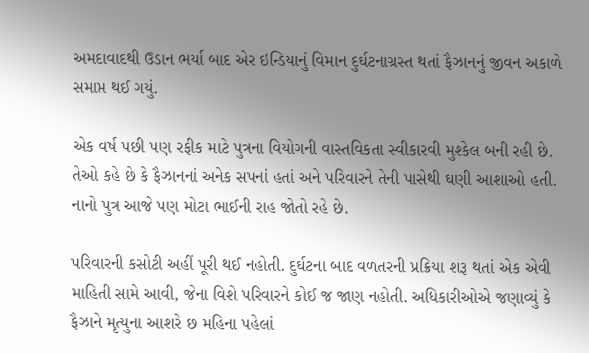અમદાવાદથી ઉડાન ભર્યા બાદ એર ઇન્ડિયાનું વિમાન દુર્ઘટનાગ્રસ્ત થતાં ફૈઝાનનું જીવન અકાળે સમાપ્ત થઈ ગયું.

એક વર્ષ પછી પણ રફીક માટે પુત્રના વિયોગની વાસ્તવિકતા સ્વીકારવી મુશ્કેલ બની રહી છે. તેઓ કહે છે કે ફૈઝાનનાં અનેક સપનાં હતાં અને પરિવારને તેની પાસેથી ઘણી આશાઓ હતી. નાનો પુત્ર આજે પણ મોટા ભાઈની રાહ જોતો રહે છે.

પરિવારની કસોટી અહીં પૂરી થઈ નહોતી. દુર્ઘટના બાદ વળતરની પ્રક્રિયા શરૂ થતાં એક એવી માહિતી સામે આવી, જેના વિશે પરિવારને કોઈ જ જાણ નહોતી. અધિકારીઓએ જણાવ્યું કે ફૈઝાને મૃત્યુના આશરે છ મહિના પહેલાં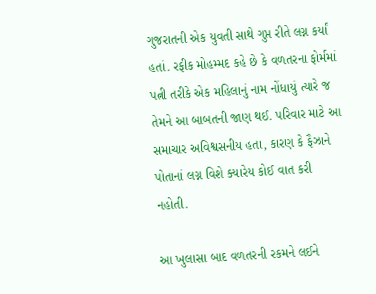ગુજરાતની એક યુવતી સાથે ગુપ્ત રીતે લગ્ન કર્યાં હતાં. રફીક મોહમ્મદ કહે છે કે વળતરના ફોર્મમાં પત્ની તરીકે એક મહિલાનું નામ નોંધાયું ત્યારે જ તેમને આ બાબતની જાણ થઈ. પરિવાર માટે આ સમાચાર અવિશ્વસનીય હતા, કારણ કે ફૈઝાને પોતાનાં લગ્ન વિશે ક્યારેય કોઈ વાત કરી નહોતી.

આ ખુલાસા બાદ વળતરની રકમને લઈને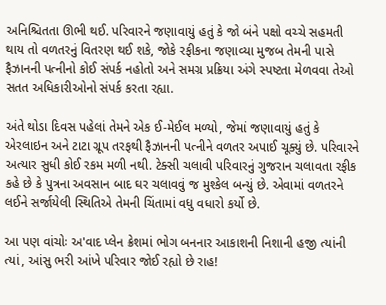અનિશ્ચિતતા ઊભી થઈ. પરિવારને જણાવાયું હતું કે જો બંને પક્ષો વચ્ચે સહમતી થાય તો વળતરનું વિતરણ થઈ શકે, જોકે રફીકના જણાવ્યા મુજબ તેમની પાસે ફૈઝાનની પત્નીનો કોઈ સંપર્ક નહોતો અને સમગ્ર પ્રક્રિયા અંગે સ્પષ્ટતા મેળવવા તેઓ સતત અધિકારીઓનો સંપર્ક કરતા રહ્યા.

અંતે થોડા દિવસ પહેલાં તેમને એક ઈ-મેઈલ મળ્યો, જેમાં જણાવાયું હતું કે એરલાઇન અને ટાટા ગ્રૂપ તરફથી ફૈઝાનની પત્નીને વળતર અપાઈ ચૂક્યું છે. પરિવારને અત્યાર સુધી કોઈ રકમ મળી નથી. ટેક્સી ચલાવી પરિવારનું ગુજરાન ચલાવતા રફીક કહે છે કે પુત્રના અવસાન બાદ ઘર ચલાવવું જ મુશ્કેલ બન્યું છે. એવામાં વળતરને લઈને સર્જાયેલી સ્થિતિએ તેમની ચિંતામાં વધુ વધારો કર્યો છે.

આ પણ વાંચોઃ અ'વાદ પ્લેન ક્રેશમાં ભોગ બનનાર આકાશની નિશાની હજી ત્યાંની ત્યાં, આંસુ ભરી આંખે પરિવાર જોઈ રહ્યો છે રાહ!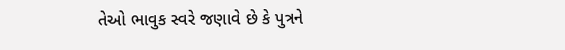તેઓ ભાવુક સ્વરે જણાવે છે કે પુત્રને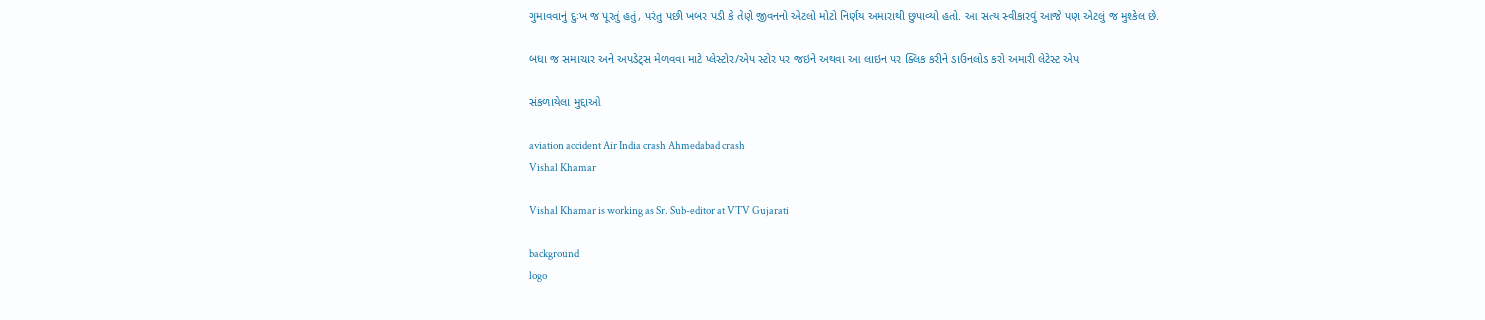ગુમાવવાનું દુઃખ જ પૂરતું હતું, પરંતુ પછી ખબર પડી કે તેણે જીવનનો એટલો મોટો નિર્ણય અમારાથી છુપાવ્યો હતો. આ સત્ય સ્વીકારવું આજે પણ એટલું જ મુશ્કેલ છે.

બધા જ સમાચાર અને અપડેટ્સ મેળવવા માટે પ્લેસ્ટોર/એપ સ્ટોર પર જઇને અથવા આ લાઇન પર ક્લિક કરીને ડાઉનલોડ કરો અમારી લેટેસ્ટ એપ

સંકળાયેલા મુદ્દાઓ

aviation accident Air India crash Ahmedabad crash
Vishal Khamar

Vishal Khamar is working as Sr. Sub-editor at VTV Gujarati

background
logo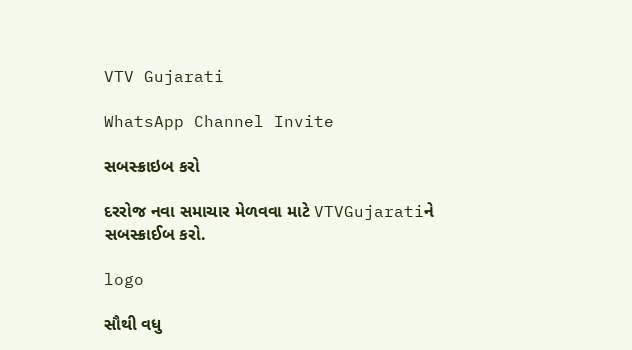VTV Gujarati

WhatsApp Channel Invite

સબસ્ક્રાઇબ કરો

દરરોજ નવા સમાચાર મેળવવા માટે VTVGujaratiને સબસ્ક્રાઈબ કરો.

logo

સૌથી વધુ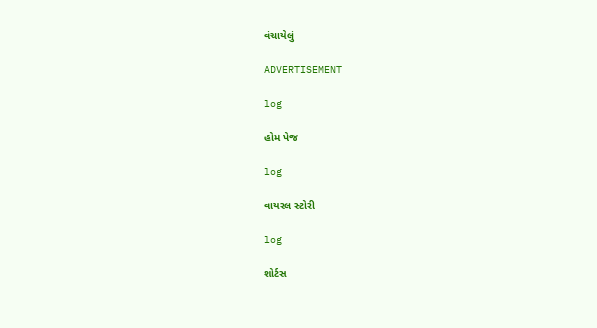વંચાયેલું

ADVERTISEMENT

log

હોમ પેજ

log

વાયરલ સ્ટોરી

log

શોર્ટસ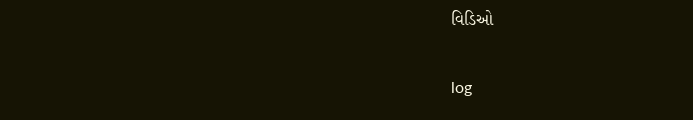વિડિઓ

log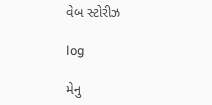વેબ સ્ટોરીઝ

log

મેનુ